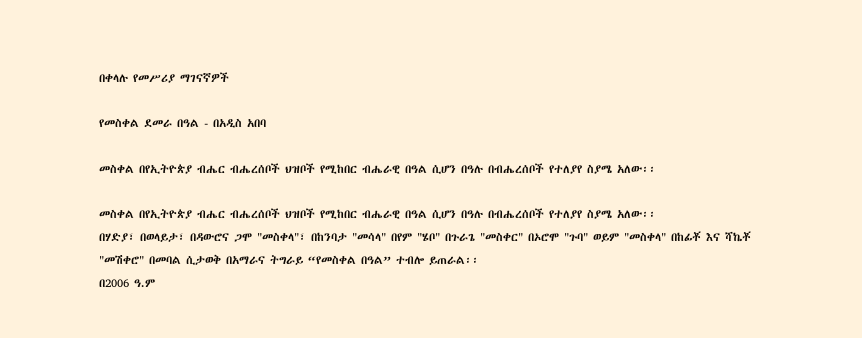በቀላሉ የመሥሪያ ማገናኛዎች

የመስቀል ደመራ በዓል - በአዲስ አበባ

መስቀል በየኢትዮጵያ ብሔር ብሔረሰቦች ህዝቦች የሚከበር ብሔራዊ በዓል ሲሆን በዓሉ በብሔረሰቦች የተለያየ ስያሜ አለው፡፡

መስቀል በየኢትዮጵያ ብሔር ብሔረሰቦች ህዝቦች የሚከበር ብሔራዊ በዓል ሲሆን በዓሉ በብሔረሰቦች የተለያየ ስያሜ አለው፡፡
በሃድያ፣ በወላይታ፣ በዳውሮና ጋሞ "መስቀላ"፣ በከንባታ "መሳላ" በየም "ሄቦ" በጉራጌ "መስቀር" በኦሮሞ "ጉባ" ወይም "መስቀላ" በከፊቾ እና ሻኬቾ "መሽቀሮ" በመባል ሲታወቅ በአማራና ትግራይ “የመስቀል በዓል” ተብሎ ይጠራል፡፡
በ2006 ዓ.ም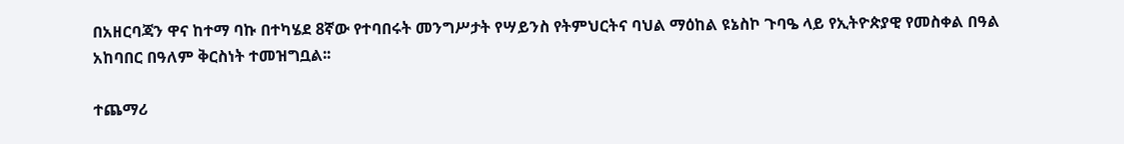በአዘርባጃን ዋና ከተማ ባኩ በተካሄደ 8ኛው የተባበሩት መንግሥታት የሣይንስ የትምህርትና ባህል ማዕከል ዩኔስኮ ጉባዔ ላይ የኢትዮጵያዊ የመስቀል በዓል አከባበር በዓለም ቅርስነት ተመዝግቧል፡፡

ተጨማሪ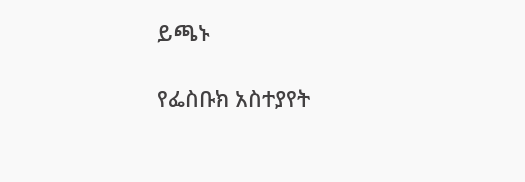ይጫኑ

የፌስቡክ አስተያየት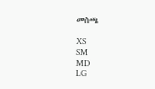መስጫ

XS
SM
MD
LG